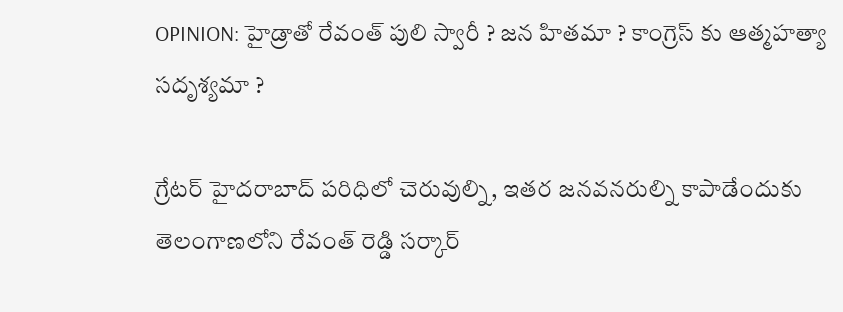OPINION: హైడ్రాతో రేవంత్ పులి స్వారీ ? జన హితమా ? కాంగ్రెస్ కు ఆత్మహత్యా సదృశ్యమా ?

గ్రేటర్ హైదరాబాద్ పరిధిలో చెరువుల్ని, ఇతర జనవనరుల్ని కాపాడేందుకు తెలంగాణలోని రేవంత్ రెడ్డి సర్కార్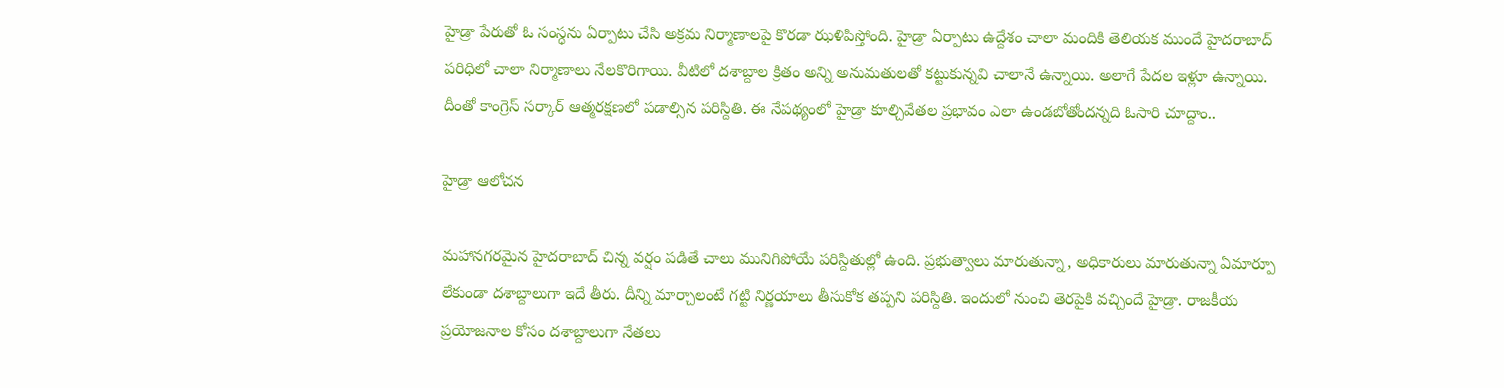హైడ్రా పేరుతో ఓ సంస్ధను ఏర్పాటు చేసి అక్రమ నిర్మాణాలపై కొరడా ఝళిపిస్తోంది. హైడ్రా ఏర్పాటు ఉద్దేశం చాలా మందికి తెలియక ముందే హైదరాబాద్ పరిధిలో చాలా నిర్మాణాలు నేలకొరిగాయి. వీటిలో దశాబ్దాల క్రితం అన్ని అనుమతులతో కట్టుకున్నవి చాలానే ఉన్నాయి. అలాగే పేదల ఇళ్లూ ఉన్నాయి. దీంతో కాంగ్రెస్ సర్కార్ ఆత్మరక్షణలో పడాల్సిన పరిస్దితి. ఈ నేపథ్యంలో హైడ్రా కూల్చివేతల ప్రభావం ఎలా ఉండబోతోందన్నది ఓసారి చూద్దాం..

హైడ్రా ఆలోచన

మహానగరమైన హైదరాబాద్ చిన్న వర్షం పడితే చాలు మునిగిపోయే పరిస్దితుల్లో ఉంది. ప్రభుత్వాలు మారుతున్నా, అధికారులు మారుతున్నా ఏమార్పూ లేకుండా దశాబ్దాలుగా ఇదే తీరు. దీన్ని మార్చాలంటే గట్టి నిర్ణయాలు తీసుకోక తప్పని పరిస్దితి. ఇందులో నుంచి తెరపైకి వచ్చిందే హైడ్రా. రాజకీయ ప్రయోజనాల కోసం దశాబ్దాలుగా నేతలు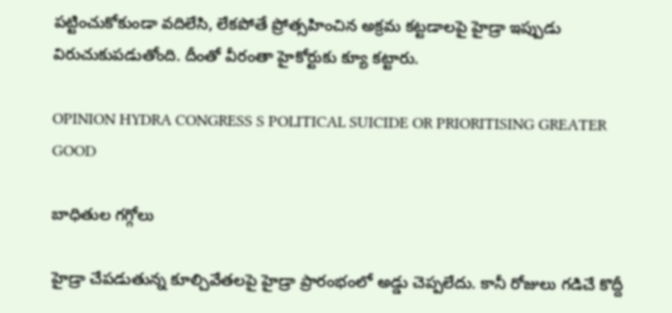పట్టించుకోకుండా వదిలేసి, లేకపోతే ప్రోత్సహించిన అక్రమ కట్టడాలపై హైడ్రా ఇప్పుడు విరుచుకుపడుతోంది. దీంతో వీరంతా హైకోర్టుకు క్యూ కట్టారు.

OPINION HYDRA CONGRESS S POLITICAL SUICIDE OR PRIORITISING GREATER GOOD

బాధితుల గగ్గోలు

హైడ్రా చేపడుతున్న కూల్చివేతలపై హైడ్రా ప్రారంభంలో అడ్డు చెప్పలేదు. కానీ రోజులు గడిచే కొద్దీ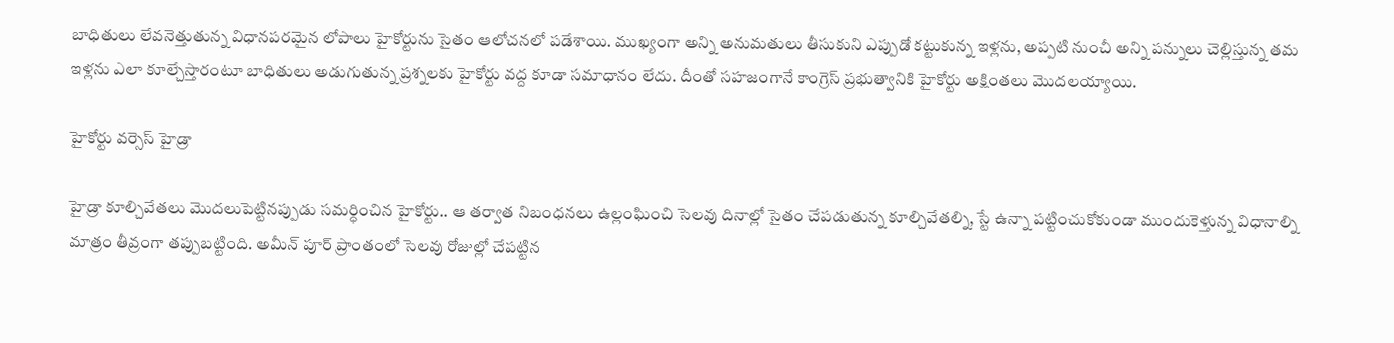బాధితులు లేవనెత్తుతున్న విధానపరమైన లోపాలు హైకోర్టును సైతం ఆలోచనలో పడేశాయి. ముఖ్యంగా అన్ని అనుమతులు తీసుకుని ఎప్పుడో కట్టుకున్న ఇళ్లను, అప్పటి నుంచీ అన్ని పన్నులు చెల్లిస్తున్న తమ ఇళ్లను ఎలా కూల్చేస్తారంటూ బాధితులు అడుగుతున్న ప్రశ్నలకు హైకోర్టు వద్ద కూడా సమాధానం లేదు. దీంతో సహజంగానే కాంగ్రెస్ ప్రభుత్వానికి హైకోర్టు అక్షింతలు మొదలయ్యాయి.

హైకోర్టు వర్సెస్ హైడ్రా

హైడ్రా కూల్చివేతలు మొదలుపెట్టినప్పుడు సమర్ధించిన హైకోర్టు.. ఆ తర్వాత నిబంధనలు ఉల్లంఘించి సెలవు దినాల్లో సైతం చేపడుతున్న కూల్చివేతల్ని, స్టే ఉన్నా పట్టించుకోకుండా ముందుకెళ్తున్న విధానాల్ని మాత్రం తీవ్రంగా తప్పుబట్టింది. అమీన్ పూర్ ప్రాంతంలో సెలవు రోజుల్లో చేపట్టిన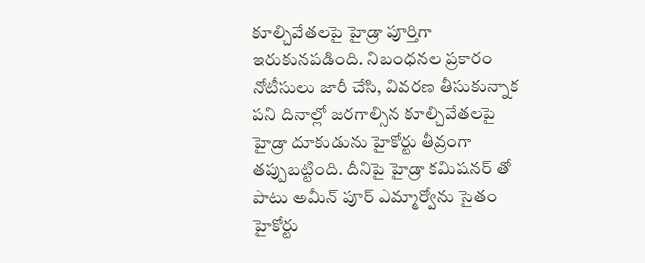కూల్చివేతలపై హైడ్రా పూర్తిగా ఇరుకునపడింది. నిబంధనల ప్రకారం నోటీసులు జారీ చేసి, వివరణ తీసుకున్నాక పని దినాల్లో జరగాల్సిన కూల్చివేతలపై హైడ్రా దూకుడును హైకోర్టు తీవ్రంగా తప్పుబట్టింది. దీనిపై హైడ్రా కమిషనర్ తో పాటు అమీన్ పూర్ ఎమ్మార్వోను సైతం హైకోర్టు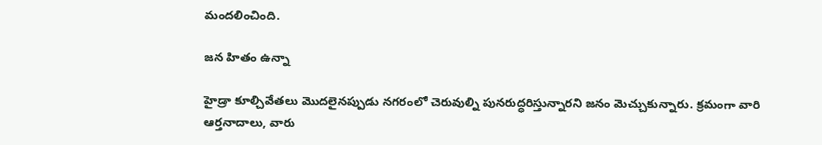మందలించింది.

జన హితం ఉన్నా

హైడ్రా కూల్చివేతలు మొదలైనప్పుడు నగరంలో చెరువుల్ని పునరుద్ధరిస్తున్నారని జనం మెచ్చుకున్నారు. క్రమంగా వారి ఆర్తనాదాలు, వారు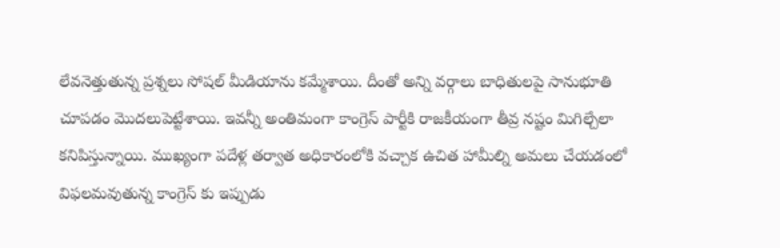లేవనెత్తుతున్న ప్రశ్నలు సోషల్ మీడియాను కమ్మేశాయి. దీంతో అన్ని వర్గాలు బాధితులపై సానుభూతి చూపడం మొదలుపెట్టేశాయి. ఇవన్నీ అంతిమంగా కాంగ్రెస్ పార్టీకి రాజకీయంగా తీవ్ర నష్టం మిగిల్చేలా కనిపిస్తున్నాయి. ముఖ్యంగా పదేళ్ల తర్వాత అధికారంలోకి వచ్చాక ఉచిత హామీల్ని అమలు చేయడంలో విఫలమవుతున్న కాంగ్రెస్ కు ఇప్పుడు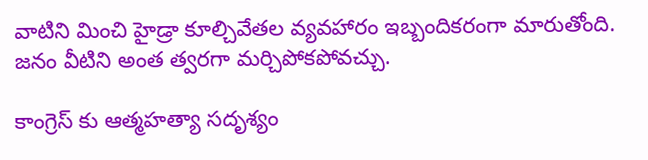వాటిని మించి హైడ్రా కూల్చివేతల వ్యవహారం ఇబ్బందికరంగా మారుతోంది. జనం వీటిని అంత త్వరగా మర్చిపోకపోవచ్చు.

కాంగ్రెస్ కు ఆత్మహత్యా సదృశ్యం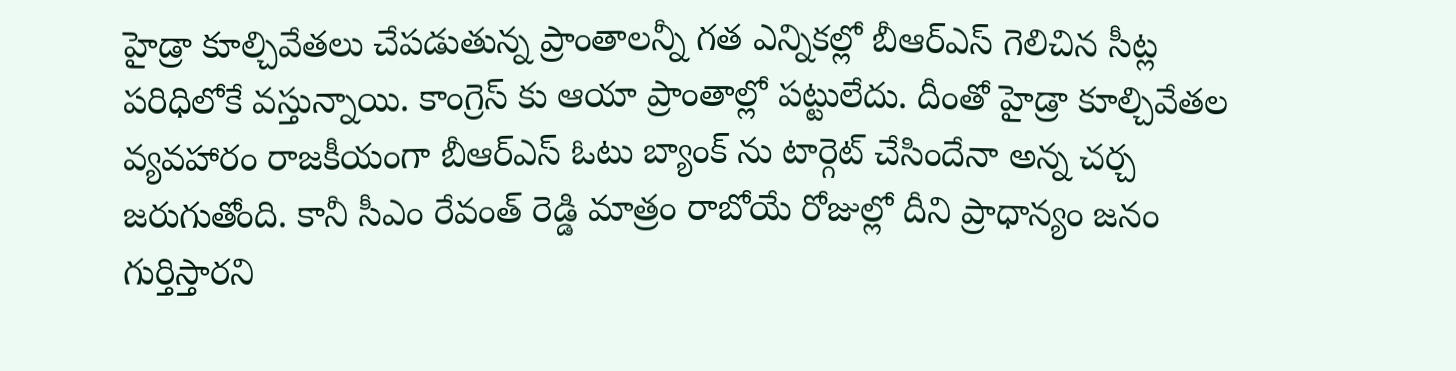హైడ్రా కూల్చివేతలు చేపడుతున్న ప్రాంతాలన్నీ గత ఎన్నికల్లో బీఆర్ఎస్ గెలిచిన సీట్ల పరిధిలోకే వస్తున్నాయి. కాంగ్రెస్ కు ఆయా ప్రాంతాల్లో పట్టులేదు. దీంతో హైడ్రా కూల్చివేతల వ్యవహారం రాజకీయంగా బీఆర్ఎస్ ఓటు బ్యాంక్ ను టార్గెట్ చేసిందేనా అన్న చర్చ జరుగుతోంది. కానీ సీఎం రేవంత్ రెడ్డి మాత్రం రాబోయే రోజుల్లో దీని ప్రాధాన్యం జనం గుర్తిస్తారని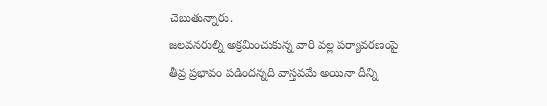చెబుతున్నారు.
జలవనరుల్ని అక్రమించుకున్న వారి వల్ల పర్యావరణంపై తీవ్ర ప్రభావం పడిందన్నది వాస్తవమే అయినా దీన్ని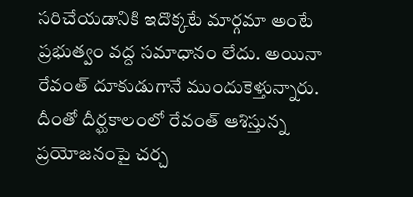సరిచేయడానికి ఇదొక్కటే మార్గమా అంటే ప్రభుత్వం వద్ద సమాధానం లేదు. అయినా రేవంత్ దూకుడుగానే ముందుకెళ్తున్నారు. దీంతో దీర్ఘకాలంలో రేవంత్ ఆశిస్తున్న ప్రయోజనంపై చర్చ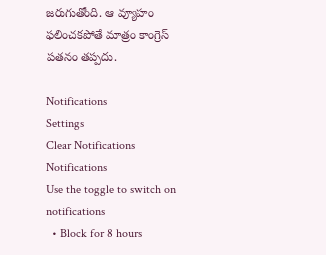జరుగుతోంది. ఆ వ్యూహం ఫలించకపోతే మాత్రం కాంగ్రెస్ పతనం తప్పదు.

Notifications
Settings
Clear Notifications
Notifications
Use the toggle to switch on notifications
  • Block for 8 hours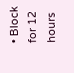• Block for 12 hours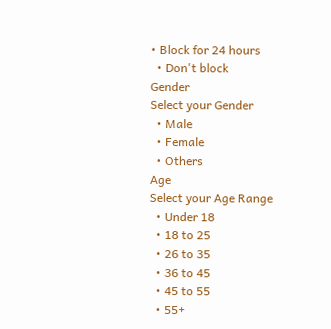• Block for 24 hours
  • Don't block
Gender
Select your Gender
  • Male
  • Female
  • Others
Age
Select your Age Range
  • Under 18
  • 18 to 25
  • 26 to 35
  • 36 to 45
  • 45 to 55
  • 55+